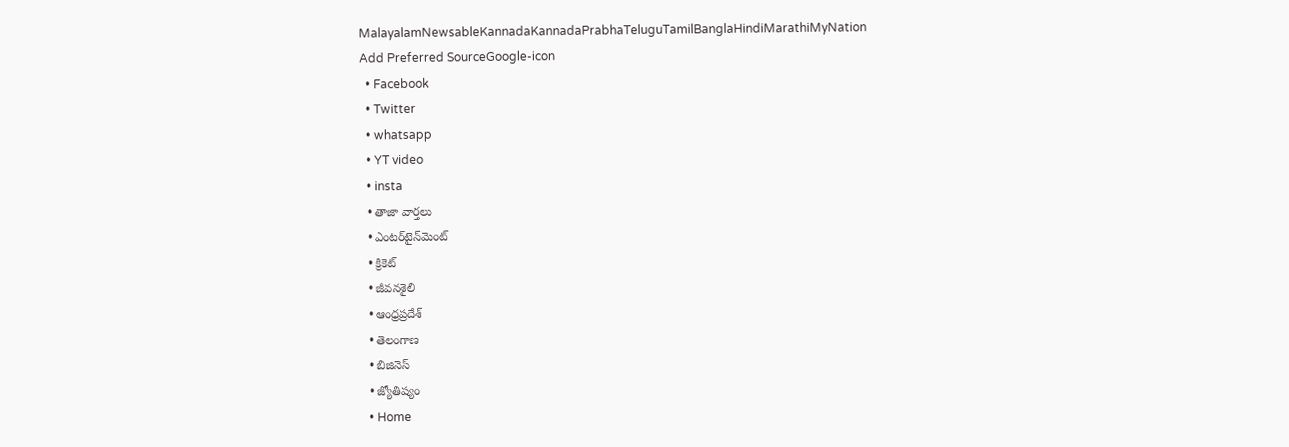MalayalamNewsableKannadaKannadaPrabhaTeluguTamilBanglaHindiMarathiMyNation
Add Preferred SourceGoogle-icon
  • Facebook
  • Twitter
  • whatsapp
  • YT video
  • insta
  • తాజా వార్తలు
  • ఎంటర్‌టైన్‌మెంట్
  • క్రికెట్
  • జీవనశైలి
  • ఆంధ్రప్రదేశ్
  • తెలంగాణ
  • బిజినెస్
  • జ్యోతిష్యం
  • Home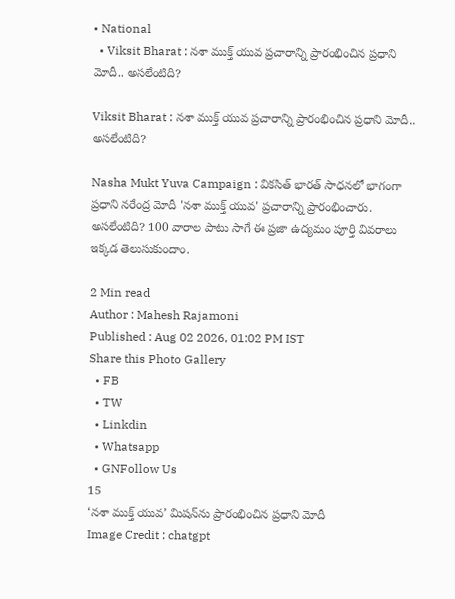• National
  • Viksit Bharat : నశా ముక్త్ యువ ప్రచారాన్ని ప్రారంభించిన ప్రధాని మోదీ.. అసలేంటిది?

Viksit Bharat : నశా ముక్త్ యువ ప్రచారాన్ని ప్రారంభించిన ప్రధాని మోదీ.. అసలేంటిది?

Nasha Mukt Yuva Campaign : వికసిత్ భారత్ సాధనలో భాగంగా ప్రధాని నరేంద్ర మోదీ 'నశా ముక్త్ యువ' ప్రచారాన్ని ప్రారంభించారు. అసలేంటిది? 100 వారాల పాటు సాగే ఈ ప్రజా ఉద్యమం పూర్తి వివరాలు ఇక్కడ తెలుసుకుందాం.

2 Min read
Author : Mahesh Rajamoni
Published : Aug 02 2026, 01:02 PM IST
Share this Photo Gallery
  • FB
  • TW
  • Linkdin
  • Whatsapp
  • GNFollow Us
15
‘నశా ముక్త్ యువ’ మిషన్‌ను ప్రారంభించిన ప్రధాని మోదీ
Image Credit : chatgpt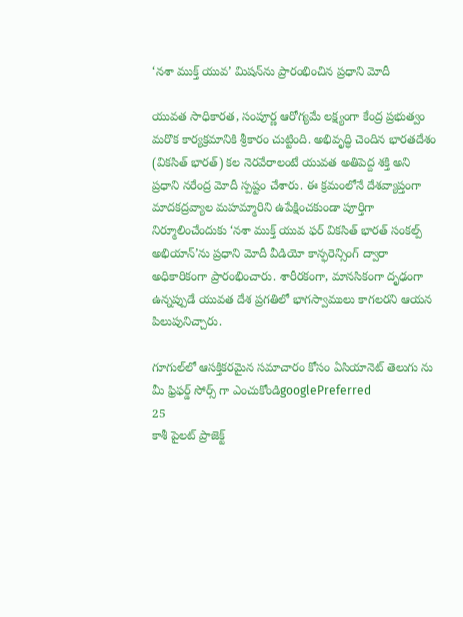‘నశా ముక్త్ యువ’ మిషన్‌ను ప్రారంభించిన ప్రధాని మోదీ

యువత సాధికారత, సంపూర్ణ ఆరోగ్యమే లక్ష్యంగా కేంద్ర ప్రభుత్వం మరొక కార్యక్రమానికి శ్రీకారం చుట్టింది. అభివృద్ధి చెందిన భారతదేశం (వికసిత్ భారత్) కల నెరవేరాలంటే యువత అతిపెద్ద శక్తి అని ప్రధాని నరేంద్ర మోదీ స్పష్టం చేశారు. ఈ క్రమంలోనే దేశవ్యాప్తంగా మాదకద్రవ్యాల మహమ్మారిని ఉపేక్షించకుండా పూర్తిగా నిర్మూలించేందుకు ‘నశా ముక్త్ యువ ఫర్ వికసిత్ భారత్ సంకల్ప్ అభియాన్’ను ప్రధాని మోదీ వీడియో కాన్ఫరెన్సింగ్ ద్వారా అధికారికంగా ప్రారంభించారు. శారీరకంగా, మానసికంగా దృఢంగా ఉన్నప్పుడే యువత దేశ ప్రగతిలో భాగస్వాములు కాగలరని ఆయన పిలుపునిచ్చారు.

గూగుల్‌లో ఆసక్తికరమైన సమాచారం కోసం ఏసియానెట్ తెలుగు ను మీ ఫ్రిఫర్డ్ సోర్స్ గా ఎంచుకోండిgooglePreferred
25
కాశీ పైలట్ ప్రాజెక్ట్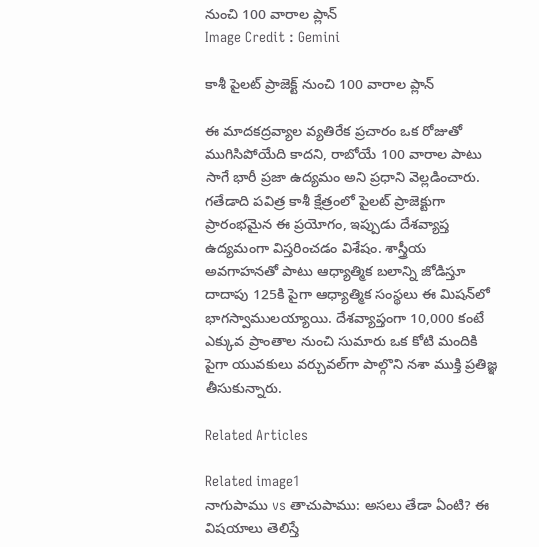నుంచి 100 వారాల ప్లాన్
Image Credit : Gemini

కాశీ పైలట్ ప్రాజెక్ట్ నుంచి 100 వారాల ప్లాన్

ఈ మాదకద్రవ్యాల వ్యతిరేక ప్రచారం ఒక రోజుతో ముగిసిపోయేది కాదని, రాబోయే 100 వారాల పాటు సాగే భారీ ప్రజా ఉద్యమం అని ప్రధాని వెల్లడించారు. గతేడాది పవిత్ర కాశీ క్షేత్రంలో పైలట్ ప్రాజెక్టుగా ప్రారంభమైన ఈ ప్రయోగం, ఇప్పుడు దేశవ్యాప్త ఉద్యమంగా విస్తరించడం విశేషం. శాస్త్రీయ అవగాహనతో పాటు ఆధ్యాత్మిక బలాన్ని జోడిస్తూ దాదాపు 125కి పైగా ఆధ్యాత్మిక సంస్థలు ఈ మిషన్‌లో భాగస్వాములయ్యాయి. దేశవ్యాప్తంగా 10,000 కంటే ఎక్కువ ప్రాంతాల నుంచి సుమారు ఒక కోటి మందికి పైగా యువకులు వర్చువల్‌గా పాల్గొని నశా ముక్తి ప్రతిజ్ఞ తీసుకున్నారు.

Related Articles

Related image1
నాగుపాము vs తాచుపాము: అసలు తేడా ఏంటి? ఈ విషయాలు తెలిస్తే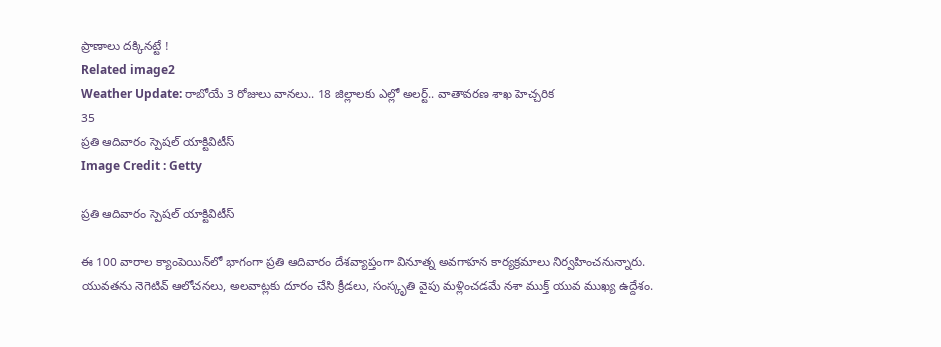ప్రాణాలు దక్కినట్టే !
Related image2
Weather Update: రాబోయే 3 రోజులు వానలు.. 18 జిల్లాలకు ఎల్లో అలర్ట్.. వాతావరణ శాఖ హెచ్చరిక
35
ప్రతి ఆదివారం స్పెషల్ యాక్టివిటీస్
Image Credit : Getty

ప్రతి ఆదివారం స్పెషల్ యాక్టివిటీస్

ఈ 100 వారాల క్యాంపెయిన్‌లో భాగంగా ప్రతి ఆదివారం దేశవ్యాప్తంగా వినూత్న అవగాహన కార్యక్రమాలు నిర్వహించనున్నారు. యువతను నెగెటివ్ ఆలోచనలు, అలవాట్లకు దూరం చేసి క్రీడలు, సంస్కృతి వైపు మళ్లించడమే నశా ముక్త్ యువ ముఖ్య ఉద్దేశం.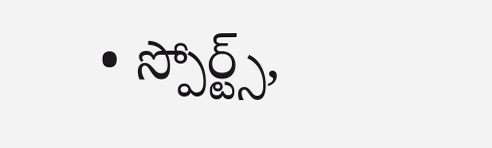• స్పోర్ట్స్,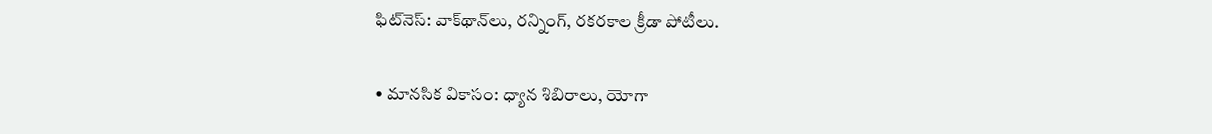ఫిట్‌నెస్: వాక్‌థాన్‌లు, రన్నింగ్, రకరకాల క్రీడా పోటీలు.

• మానసిక వికాసం: ధ్యాన శిబిరాలు, యోగా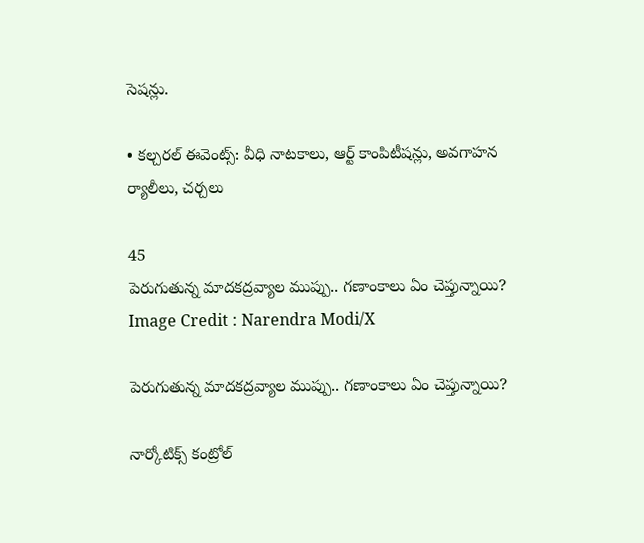సెషన్లు.

• కల్చరల్ ఈవెంట్స్: వీధి నాటకాలు, ఆర్ట్ కాంపిటీషన్లు, అవగాహన ర్యాలీలు, చర్చలు

45
పెరుగుతున్న మాదకద్రవ్యాల ముప్పు.. గణాంకాలు ఏం చెప్తున్నాయి?
Image Credit : Narendra Modi/X

పెరుగుతున్న మాదకద్రవ్యాల ముప్పు.. గణాంకాలు ఏం చెప్తున్నాయి?

నార్కోటిక్స్ కంట్రోల్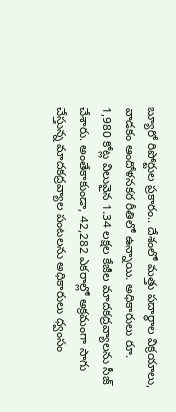బ్యూరో రిపోర్టుల ప్రకారం.. దేశంలో మత్తు పదార్థాల విక్రయాలు, వాడకం ఆందోళనకర రీతిలో ఉన్నాయి. అధికారులు రూ. 1,980 కోట్ల విలువైన 1.34 లక్షల కేజీల మాదకద్రవ్యాలను సీజ్ చేశారు. అంతేకాకుండా, 42,282 ఎకరాల్లో అక్రమంగా సాగు చేస్తున్న మాదకద్రవ్యాల పంటలను అధికారులు ధ్వంసం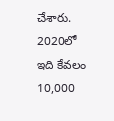చేశారు. 2020లో ఇది కేవలం 10,000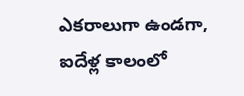ఎకరాలుగా ఉండగా, ఐదేళ్ల కాలంలో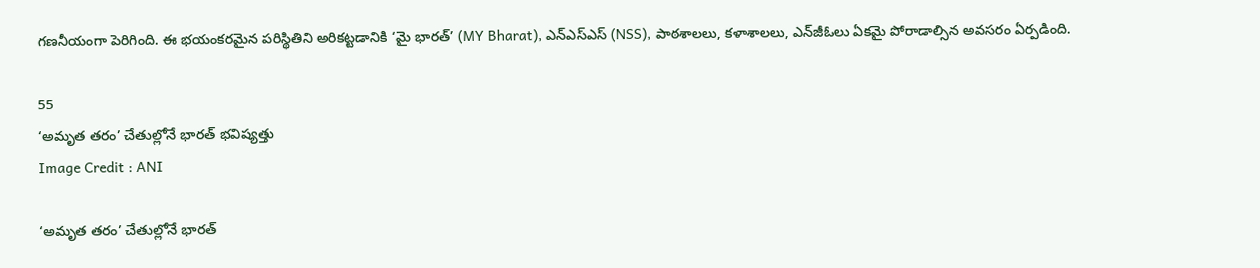గణనీయంగా పెరిగింది. ఈ భయంకరమైన పరిస్థితిని అరికట్టడానికి ‘మై భారత్’ (MY Bharat), ఎన్‌ఎస్‌ఎస్ (NSS), పాఠశాలలు, కళాశాలలు, ఎన్‌జీఓలు ఏకమై పోరాడాల్సిన అవసరం ఏర్పడింది.

55
‘అమృత తరం’ చేతుల్లోనే భారత్ భవిష్యత్తు
Image Credit : ANI

‘అమృత తరం’ చేతుల్లోనే భారత్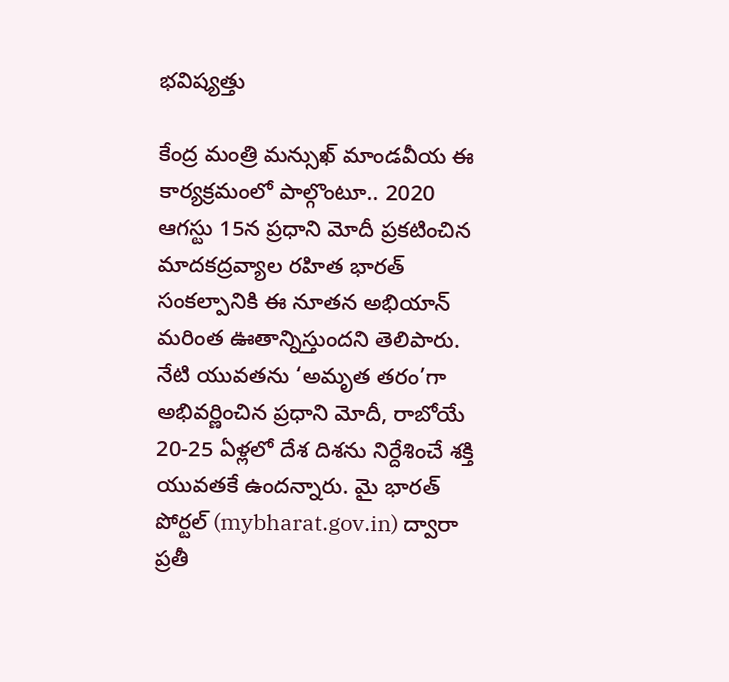భవిష్యత్తు

కేంద్ర మంత్రి మన్సుఖ్ మాండవీయ ఈ కార్యక్రమంలో పాల్గొంటూ.. 2020 ఆగస్టు 15న ప్రధాని మోదీ ప్రకటించిన మాదకద్రవ్యాల రహిత భారత్ సంకల్పానికి ఈ నూతన అభియాన్ మరింత ఊతాన్నిస్తుందని తెలిపారు. నేటి యువతను ‘అమృత తరం’గా అభివర్ణించిన ప్రధాని మోదీ, రాబోయే 20-25 ఏళ్లలో దేశ దిశను నిర్దేశించే శక్తి యువతకే ఉందన్నారు. మై భారత్ పోర్టల్ (mybharat.gov.in) ద్వారా ప్రతీ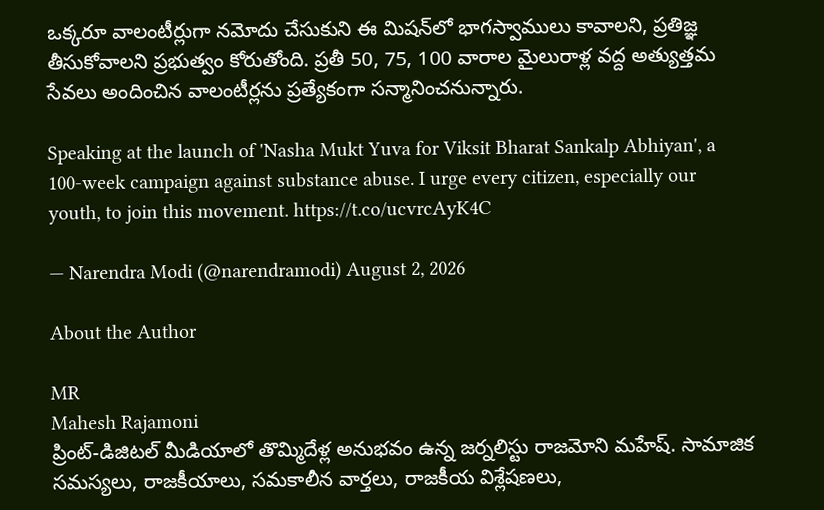ఒక్కరూ వాలంటీర్లుగా నమోదు చేసుకుని ఈ మిషన్‌లో భాగస్వాములు కావాలని, ప్రతిజ్ఞ తీసుకోవాలని ప్రభుత్వం కోరుతోంది. ప్రతీ 50, 75, 100 వారాల మైలురాళ్ల వద్ద అత్యుత్తమ సేవలు అందించిన వాలంటీర్లను ప్రత్యేకంగా సన్మానించనున్నారు.

Speaking at the launch of 'Nasha Mukt Yuva for Viksit Bharat Sankalp Abhiyan', a 100-week campaign against substance abuse. I urge every citizen, especially our youth, to join this movement. https://t.co/ucvrcAyK4C

— Narendra Modi (@narendramodi) August 2, 2026

About the Author

MR
Mahesh Rajamoni
ప్రింట్-డిజిటల్ మీడియాలో తొమ్మిదేళ్ల అనుభవం ఉన్న జ‌ర్న‌లిస్టు రాజమోని మహేష్. సామాజిక సమస్యలు, రాజకీయాలు, సమకాలీన వార్తలు, రాజకీయ విశ్లేషణలు,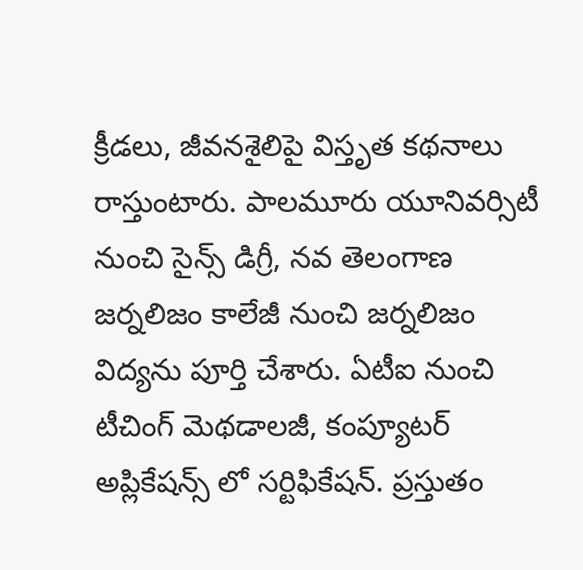క్రీడలు, జీవనశైలిపై విస్తృత క‌థ‌నాలు రాస్తుంటారు. పాలమూరు యూనివర్సిటీ నుంచి సైన్స్ డిగ్రీ, నవ తెలంగాణ జర్నలిజం కాలేజీ నుంచి జర్నలిజం విద్యను పూర్తి చేశారు. ఏటీఐ నుంచి టీచింగ్ మెథడాలజీ, కంప్యూటర్ అప్లికేషన్స్ లో సర్టిఫికేషన్. ప్రస్తుతం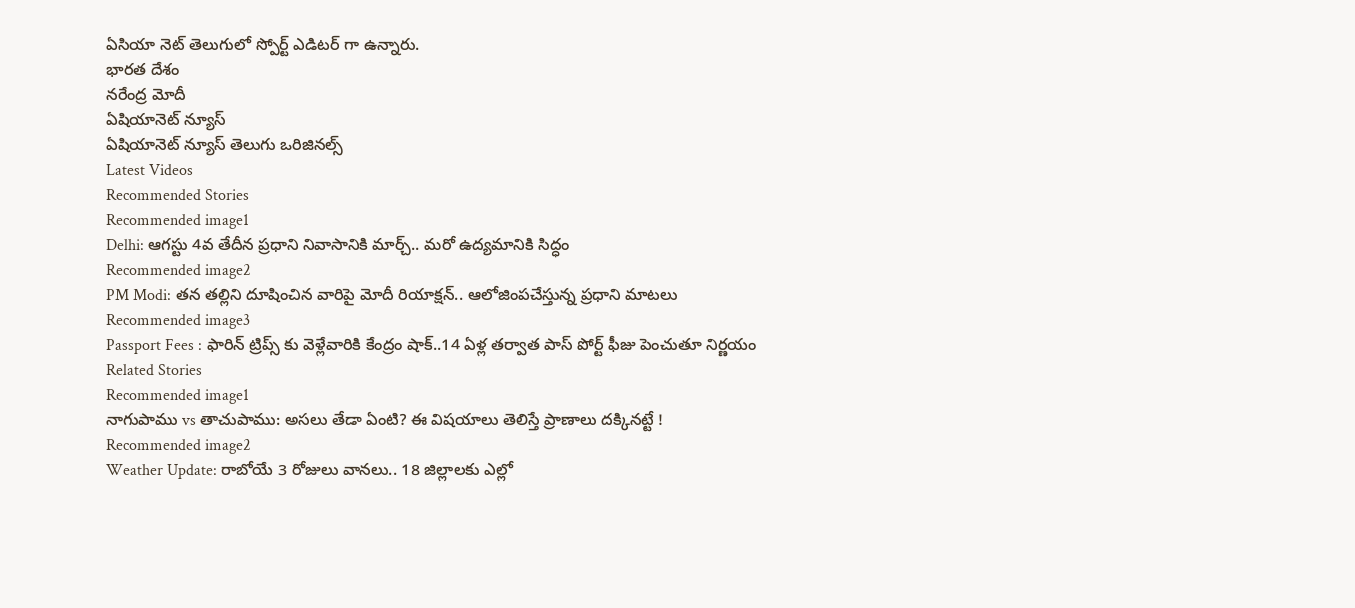ఏసియా నెట్ తెలుగులో స్పోర్ట్ ఎడిటర్ గా ఉన్నారు.
భారత దేశం
నరేంద్ర మోదీ
ఏషియానెట్ న్యూస్
ఏషియానెట్ న్యూస్ తెలుగు ఒరిజినల్స్
Latest Videos
Recommended Stories
Recommended image1
Delhi: ఆగ‌స్టు 4వ తేదీన ప్ర‌ధాని నివాసానికి మార్చ్‌.. మ‌రో ఉద్య‌మానికి సిద్ధం
Recommended image2
PM Modi: త‌న త‌ల్లిని దూషించిన వారిపై మోదీ రియాక్ష‌న్‌.. ఆలోజింప‌చేస్తున్న ప్ర‌ధాని మాట‌లు
Recommended image3
Passport Fees : ఫారిన్ ట్రిప్స్ కు వెళ్లేవారికి కేంద్రం షాక్..14 ఏళ్ల తర్వాత పాస్ పోర్ట్ ఫీజు పెంచుతూ నిర్ణయం
Related Stories
Recommended image1
నాగుపాము vs తాచుపాము: అసలు తేడా ఏంటి? ఈ విషయాలు తెలిస్తే ప్రాణాలు దక్కినట్టే !
Recommended image2
Weather Update: రాబోయే 3 రోజులు వానలు.. 18 జిల్లాలకు ఎల్లో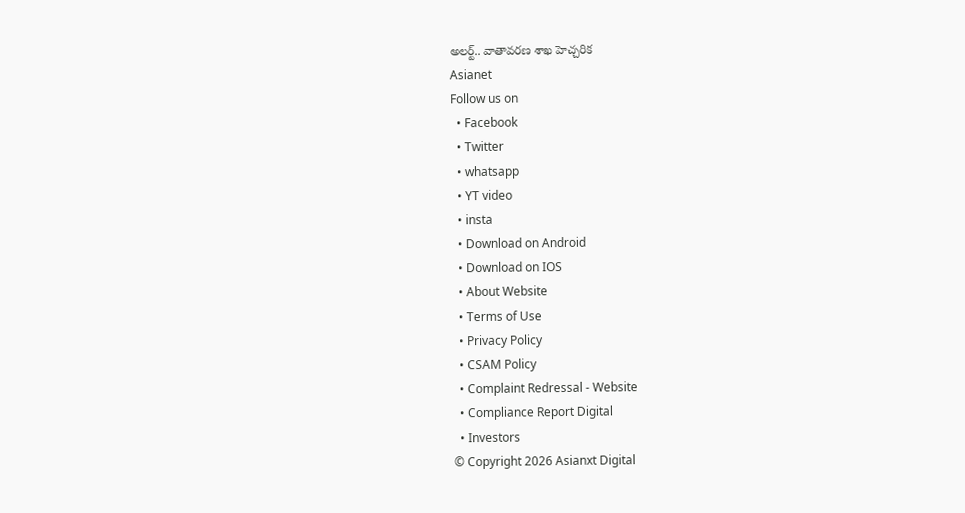అలర్ట్.. వాతావరణ శాఖ హెచ్చరిక
Asianet
Follow us on
  • Facebook
  • Twitter
  • whatsapp
  • YT video
  • insta
  • Download on Android
  • Download on IOS
  • About Website
  • Terms of Use
  • Privacy Policy
  • CSAM Policy
  • Complaint Redressal - Website
  • Compliance Report Digital
  • Investors
© Copyright 2026 Asianxt Digital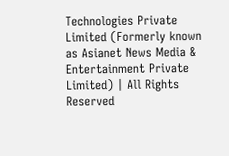Technologies Private Limited (Formerly known as Asianet News Media & Entertainment Private Limited) | All Rights Reserved